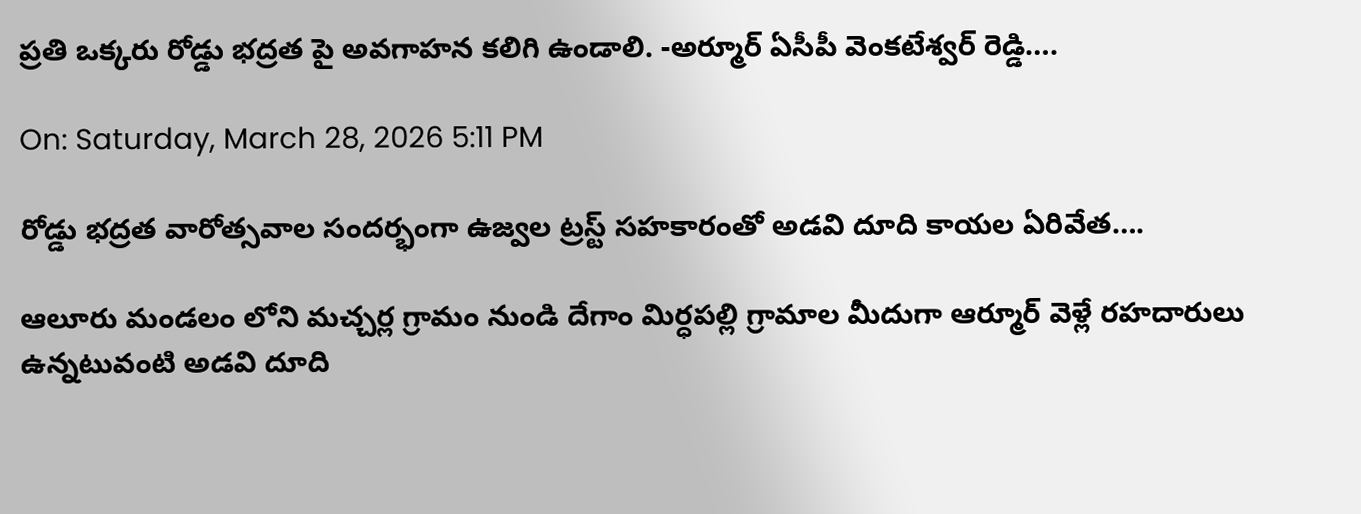ప్రతి ఒక్కరు రోడ్డు భద్రత పై అవగాహన కలిగి ఉండాలి. -అర్మూర్ ఏసీపీ వెంకటేశ్వర్ రెడ్డి….

On: Saturday, March 28, 2026 5:11 PM

రోడ్డు భద్రత వారోత్సవాల సందర్భంగా ఉజ్వల ట్రస్ట్ సహకారంతో అడవి దూది కాయల ఏరివేత….

ఆలూరు మండలం లోని మచ్చర్ల గ్రామం నుండి దేగాం మిర్ధపల్లి గ్రామాల మీదుగా ఆర్మూర్ వెళ్లే రహదారులు ఉన్నటువంటి అడవి దూది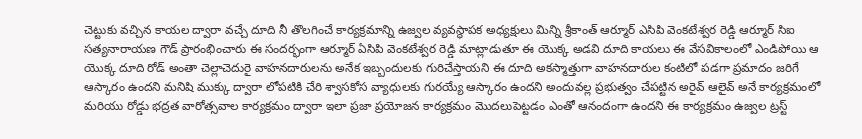చెట్టుకు వచ్చిన కాయల ద్వారా వచ్చే దూది నీ తొలగించే కార్యక్రమాన్ని ఉజ్వల వ్యవస్థాపక అధ్యక్షులు మిన్ని శ్రీకాంత్ ఆర్మూర్ ఎసిపి వెంకటేశ్వర రెడ్డి ఆర్మూర్ సిఐ సత్యనారాయణ గౌడ్ ప్రారంభించారు ఈ సందర్భంగా ఆర్మూర్ ఏసిపి వెంకటేశ్వర రెడ్డి మాట్లాడుతూ ఈ యొక్క అడవి దూది కాయలు ఈ వేసవికాలంలో ఎండిపోయి ఆ యొక్క దూది రోడ్ అంతా చెల్లాచెదురై వాహనదారులను అనేక ఇబ్బందులకు గురిచేస్తాయని ఈ దూది అకస్మాత్తుగా వాహనదారుల కంటిలో పడగా ప్రమాదం జరిగే ఆస్కారం ఉందని మనిషి ముక్కు ద్వారా లోపటికి చేరి శ్వాసకోస వ్యాధులకు గురయ్యే ఆస్కారం ఉందని అందువల్ల ప్రభుత్వం చేపట్టిన అరైవ్ ఆలైవ్ అనే కార్యక్రమంలో మరియు రోడ్డు భద్రత వారోత్సవాల కార్యక్రమం ద్వారా ఇలా ప్రజా ప్రయోజన కార్యక్రమం మొదలుపెట్టడం ఎంతో ఆనందంగా ఉందని ఈ కార్యక్రమం ఉజ్వల ట్రస్ట్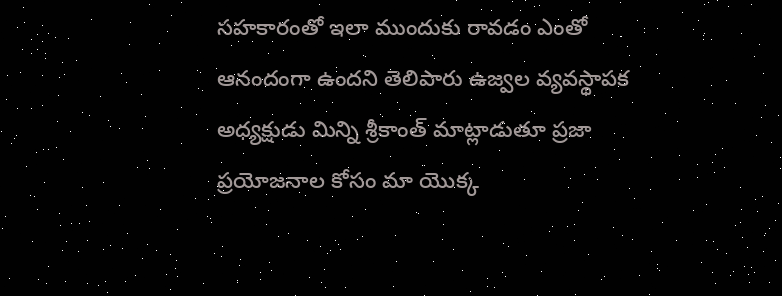సహకారంతో ఇలా ముందుకు రావడం ఎంతో ఆనందంగా ఉందని తెలిపారు ఉజ్వల వ్యవస్థాపక అధ్యక్షుడు మిన్ని శ్రీకాంత్ మాట్లాడుతూ ప్రజా ప్రయోజనాల కోసం మా యొక్క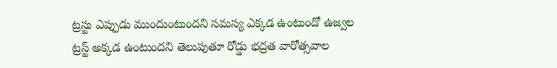ట్రస్టు ఎప్పుడు ముందుంటుందని సమస్య ఎక్కడ ఉంటుందో ఉజ్వల ట్రస్ట్ అక్కడ ఉంటుందని తెలుపుతూ రోడ్డు భద్రత వారోత్సవాల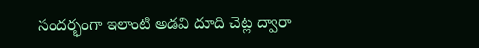సందర్భంగా ఇలాంటి అడవి దూది చెట్ల ద్వారా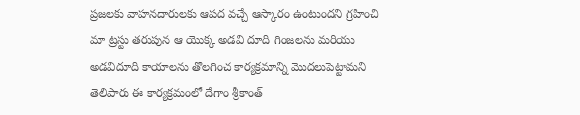ప్రజలకు వాహనదారులకు ఆపద వచ్చే ఆస్కారం ఉంటుందని గ్రహించి మా ట్రస్టు తరుపున ఆ యొక్క అడవి దూది గింజలను మరియు అడవిదూది కాయాలను తొలగించ కార్యక్రమాన్ని మొదలుపెట్టామని తెలిపారు ఈ కార్యక్రమంలో దేగాం శ్రీకాంత్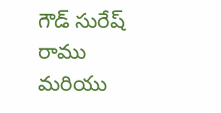గౌడ్ సురేష్ రాము మరియు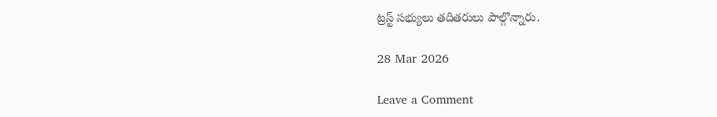ట్రస్ట్ సభ్యులు తదితరులు పాల్గొన్నారు.

28 Mar 2026

Leave a Comment